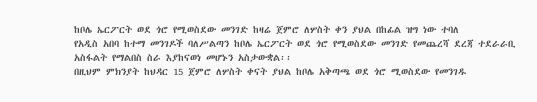ከቦሌ ኤርፖርት ወደ ጎሮ የሚወስደው መንገድ ከዛሬ ጀምሮ ለሦስት ቀን ያህል በከፊል ዝግ ነው ተባለ
የአዲስ አበባ ከተማ መንገዶች ባለሥልጣን ከቦሌ ኤርፖርት ወደ ጎሮ የሚወስደው መንገድ የመጨረሻ ደረጃ ተደራራቢ አስፋልት የማልበስ ስራ እያከናወነ መሆኑን አስታውቋል፡፡
በዚህም ምክንያት ከህዳር 15 ጀምሮ ለሦስት ቀናት ያህል ከቦሌ አቅጣጫ ወደ ጎሮ ሚወስደው የመንገዱ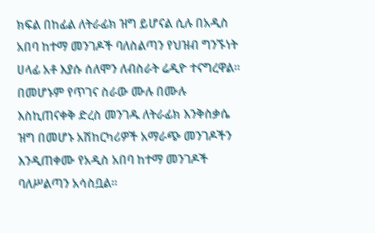ክፍል በከፊል ለትራፊክ ዝግ ይሆናል ሲሉ በአዲስ አበባ ከተማ መንገዶች ባለስልጣን የህዝብ ግንኙነት ሀላፊ አቶ እያሱ ሰለሞን ለብስራት ሬዲዮ ተናግረዋል፡፡
በመሆኑም የጥገና ስራው ሙሉ በሙሉ እስኪጠናቀቅ ድረስ መንገዱ ለትራፊክ እንቅስቃሴ ዝግ በመሆኑ አሽከርካሪዎች አማራጭ መንገዶችን እንዲጠቀሙ የአዲስ አበባ ከተማ መንገዶች ባለሥልጣን አሳስቧል።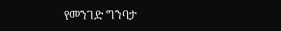የመንገድ ግንባታ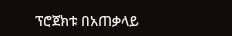ፕሮጀክቱ በአጠቃላይ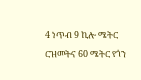4 ነጥብ 9 ኪሎ ሜትር ርዝመትና 60 ሜትር የጎን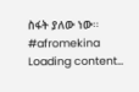ስፋት ያለው ነው፡፡
#afromekina
Loading content...